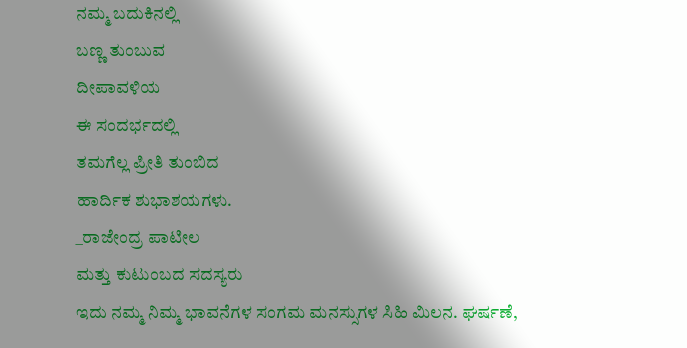ನಮ್ಮ ಬದುಕಿನಲ್ಲಿ
ಬಣ್ಣ ತುಂಬುವ
ದೀಪಾವಳಿಯ
ಈ ಸಂದರ್ಭದಲ್ಲಿ
ತಮಗೆಲ್ಲ ಪ್ರೀತಿ ತುಂಬಿದ
ಹಾರ್ದಿಕ ಶುಭಾಶಯಗಳು.
_ರಾಜೇಂದ್ರ ಪಾಟೀಲ
ಮತ್ತು ಕುಟುಂಬದ ಸದಸ್ಯರು
ಇದು ನಮ್ಮ ನಿಮ್ಮ ಭಾವನೆಗಳ ಸಂಗಮ ಮನಸ್ಸುಗಳ ಸಿಹಿ ಮಿಲನ. ಘರ್ಷಣೆ,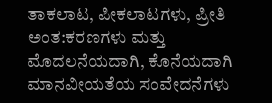ತಾಕಲಾಟ, ಪೀಕಲಾಟಗಳು, ಪ್ರೀತಿ ಅಂತ:ಕರಣಗಳು ಮತ್ತು ಮೊದಲನೆಯದಾಗಿ, ಕೊನೆಯದಾಗಿ ಮಾನವೀಯತೆಯ ಸಂವೇದನೆಗಳು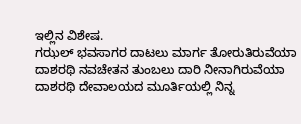ಇಲ್ಲಿನ ವಿಶೇಷ.
ಗಝಲ್ ಭವಸಾಗರ ದಾಟಲು ಮಾರ್ಗ ತೋರುತಿರುವೆಯಾ ದಾಶರಥಿ ನವಚೇತನ ತುಂಬಲು ದಾರಿ ನೀನಾಗಿರುವೆಯಾ ದಾಶರಥಿ ದೇವಾಲಯದ ಮೂರ್ತಿಯಲ್ಲಿ ನಿನ್ನ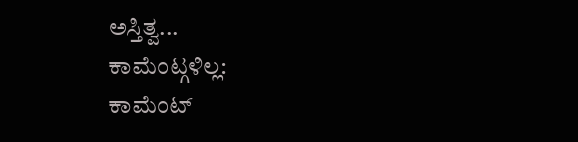ಅಸ್ತಿತ್ವ...
ಕಾಮೆಂಟ್ಗಳಿಲ್ಲ:
ಕಾಮೆಂಟ್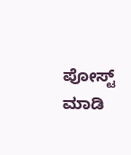ಪೋಸ್ಟ್ ಮಾಡಿ